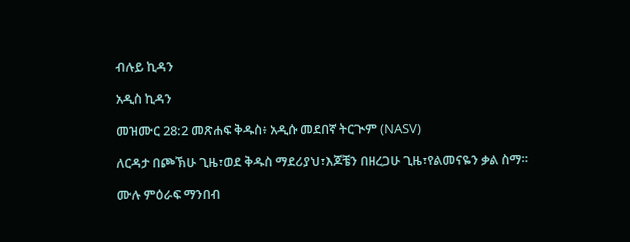ብሉይ ኪዳን

አዲስ ኪዳን

መዝሙር 28:2 መጽሐፍ ቅዱስ፥ አዲሱ መደበኛ ትርጒም (NASV)

ለርዳታ በጮኽሁ ጊዜ፣ወደ ቅዱስ ማደሪያህ፣እጆቼን በዘረጋሁ ጊዜ፣የልመናዬን ቃል ስማ።

ሙሉ ምዕራፍ ማንበብ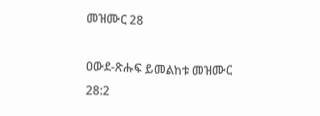መዝሙር 28

ዐውደ-ጽሑፍ ይመልከቱ መዝሙር 28:2